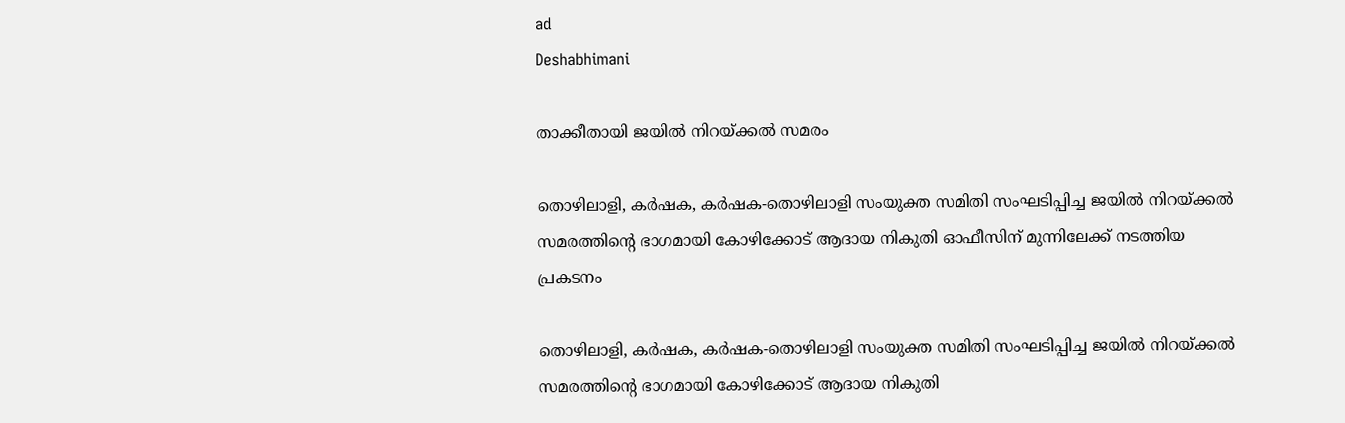ad
Deshabhimani

താക്കീതായി ജയിൽ നിറയ്‌ക്കൽ സമരം

തൊഴിലാളി, കർഷക, കർഷക-തൊഴിലാളി സംയുക്ത സമിതി സംഘടിപ്പിച്ച ജയിൽ നിറയ്ക്കൽ സമരത്തിന്റെ ഭാഗമായി കോഴിക്കോട് ആദായ നികുതി ഓഫീസിന് മുന്നിലേക്ക് നടത്തിയ പ്രകടനം

തൊഴിലാളി, കർഷക, കർഷക-തൊഴിലാളി സംയുക്ത സമിതി സംഘടിപ്പിച്ച ജയിൽ നിറയ്ക്കൽ സമരത്തിന്റെ ഭാഗമായി കോഴിക്കോട് ആദായ നികുതി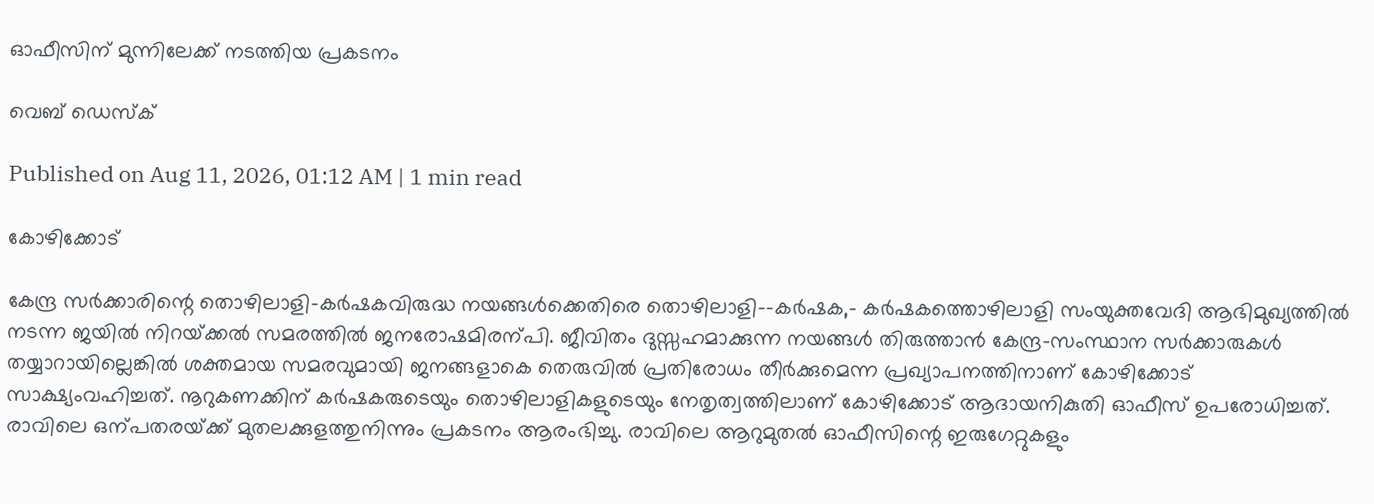ഓഫീസിന് മുന്നിലേക്ക് നടത്തിയ പ്രകടനം

വെബ് ഡെസ്ക്

Published on Aug 11, 2026, 01:12 AM | 1 min read

കോഴിക്കോട്‌

കേന്ദ്ര സർക്കാരിന്റെ തൊഴിലാളി–കർഷകവിരുദ്ധ നയങ്ങൾക്കെതിരെ തൊഴിലാളി–-കർഷക,- കർഷകത്തൊഴിലാളി സംയുക്തവേദി ആഭിമുഖ്യത്തിൽ നടന്ന ജയിൽ നിറയ്‌ക്കൽ സമരത്തിൽ ജനരോഷമിരന്പി. ജീവിതം ദുസ്സഹമാക്കുന്ന നയങ്ങൾ തിരുത്താൻ കേന്ദ്ര–സംസ്ഥാന സർക്കാരുകൾ തയ്യാറായില്ലെങ്കിൽ ശക്തമായ സമരവുമായി ജനങ്ങളാകെ തെരുവിൽ പ്രതിരോധം തീർക്കുമെന്ന പ്രഖ്യാപനത്തിനാണ്‌ കോഴിക്കോട്‌ സാക്ഷ്യംവഹിച്ചത്‌. നൂറുകണക്കിന്‌ കർഷകരുടെയും തൊഴിലാളികളുടെയും നേതൃത്വത്തിലാണ്‌ കോഴിക്കോട്‌ ആദായനികുതി ഓഫീസ്‌ ഉപരോധിച്ചത്‌. രാവിലെ ഒന്പതരയ്‌ക്ക്‌ മുതലക്കുളത്തുനിന്നും പ്രകടനം ആരംഭിച്ചു. രാവിലെ ആറുമുതൽ ഓഫീസിന്റെ ഇരുഗേറ്റുകളും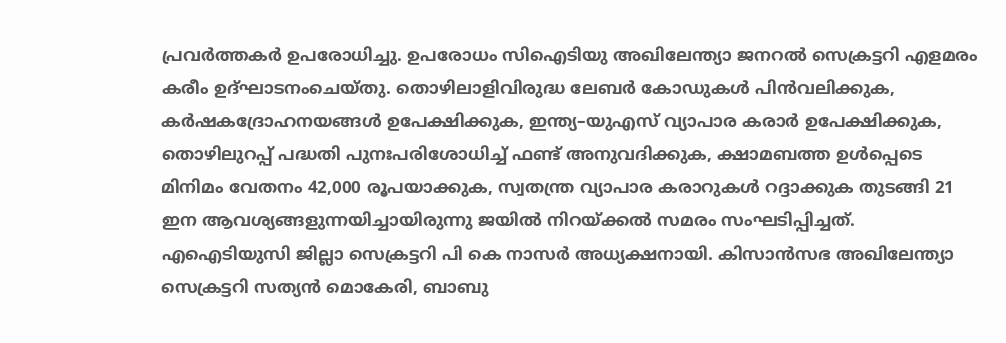പ്രവർത്തകർ ഉപരോധിച്ചു. ഉപരോധം സിഐടിയു അഖിലേന്ത്യാ ജനറൽ സെക്രട്ടറി എളമരം കരീം ഉദ്‌ഘാടനംചെയ്‌തു. തൊഴിലാളിവിരുദ്ധ ലേബർ കോഡുകൾ പിൻവലിക്കുക, കർഷകദ്രോഹനയങ്ങൾ ഉപേക്ഷിക്കുക, ഇന്ത്യ–യുഎസ്‌ വ്യാപാര കരാർ ഉപേക്ഷിക്കുക, തൊഴിലുറപ്പ്‌ പദ്ധതി പുനഃപരിശോധിച്ച്‌ ഫണ്ട്‌ അനുവദിക്കുക, ക്ഷാമബത്ത ഉൾപ്പെടെ മിനിമം വേതനം 42,000 രൂപയാക്കുക, സ്വതന്ത്ര വ്യാപാര കരാറുകൾ റദ്ദാക്കുക തുടങ്ങി 21 ഇന ആവശ്യങ്ങളുന്നയിച്ചായിരുന്നു ജയിൽ നിറയ്‌ക്കൽ സമരം സംഘടിപ്പിച്ചത്‌. എഐടിയുസി ജില്ലാ സെക്രട്ടറി പി കെ നാസർ അധ്യക്ഷനായി. കിസാൻസഭ അഖിലേന്ത്യാ സെക്രട്ടറി സത്യൻ മൊകേരി, ബാബു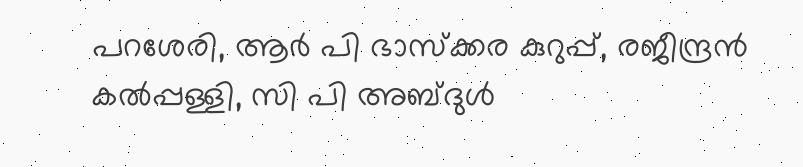പറശേരി, ആർ പി ഭാസ്‌ക്കര കുറുപ്പ്‌, രജീന്ദ്രൻ കൽപ്പള്ളി, സി പി അബ്ദുൾ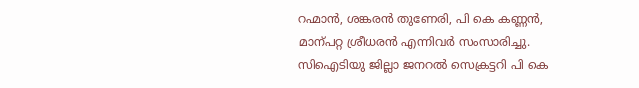റഹ്മാൻ, ശങ്കരൻ തുണേരി, പി കെ കണ്ണൻ, മാന്പറ്റ ശ്രീധരൻ എന്നിവർ സംസാരിച്ചു. സിഐടിയു ജില്ലാ ജനറൽ സെക്രട്ടറി പി കെ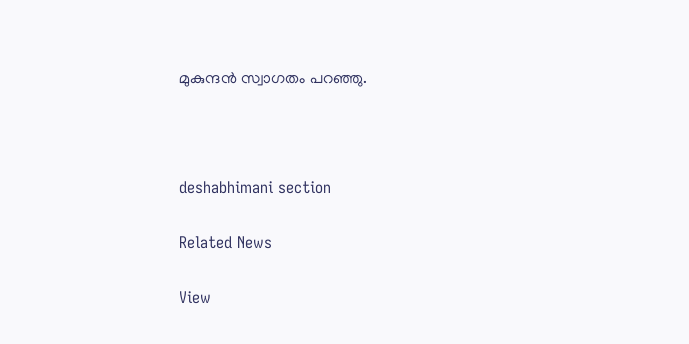മുകുന്ദൻ സ്വാഗതം പറഞ്ഞു.



deshabhimani section

Related News

View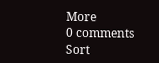More
0 comments
Sort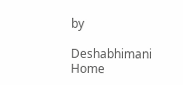by

Deshabhimani
Home